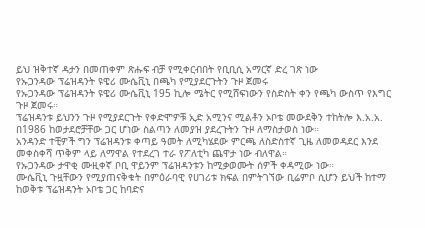ይህ ዝቅተኛ ዳታን በመጠቀም ጽሑፍ ብቻ የሚቀርብበት የቢቢሲ አማርኛ ድረ ገጽ ነው
የኡጋንዳው ፕሬዝዳንት ዩዌሪ ሙሴቪኒ በጫካ የሚያደርጉትን ጉዞ ጀመሩ
የኡጋንዳው ፕሬዝዳንት ዩዌሪ ሙሴቪኒ 195 ኪሎ ሜትር የሚሸፍነውን የስድስት ቀን የጫካ ውስጥ የእግር ጉዞ ጀመሩ።
ፕሬዝዳንቱ ይህንን ጉዞ የሚያደርጉት የቀድሞዎቹ ኢድ አሚንና ሚልቶን ኦቦቴ መውደቅን ተከትሎ እ.አ.አ. በ1986 ከወታደሮቻቸው ጋር ሆነው ስልጣን ለመያዝ ያደረጉትን ጉዞ ለማስታወስ ነው።
አንዳንድ ተቺዎች ግን ፕሬዝዳንቱ ቀጣይ ዓመት ለሚካሄደው ምርጫ ለስድስተኛ ጊዜ ለመወዳደር እንደ መቀስቀሻ ጥቅም ላይ ለማዋል የተደረገ ተራ የፖለቲካ ጨዋታ ነው ብለዋል።
የኡጋንዳው ታዋቂ ሙዚቀኛ ቦቢ ዋይንም ፕሬዝዳንቱን ከሚቃወሙት ሰዎች ቀዳሚው ነው።
ሙሴቪኒ ጉዟቸውን የሚያጠናቅቁት በምዕራባዊ የሀገሪቱ ክፍል በምትገኘው ቢሬምቦ ሲሆን ይህች ከተማ ከወቅቱ ፕሬዝዳንት ኦቦቴ ጋር ከባድና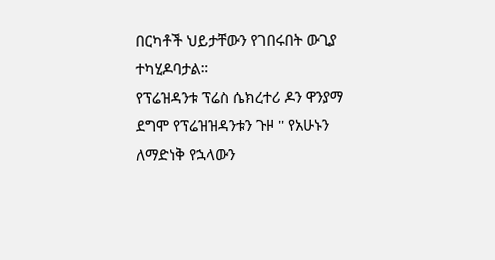በርካቶች ህይታቸውን የገበሩበት ውጊያ ተካሂዶባታል።
የፕሬዝዳንቱ ፕሬስ ሴክረተሪ ዶን ዋንያማ ደግሞ የፕሬዝዝዳንቱን ጉዞ '' የአሁኑን ለማድነቅ የኋላውን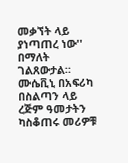መቃኘት ላይ ያነጣጠረ ነው'' በማለት ገልጸውታል።
ሙሴቪኒ በአፍሪካ በስልጣን ላይ ረጅም ዓመታትን ካስቆጠሩ መሪዎቹ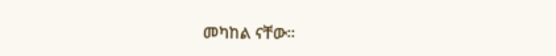መካከል ናቸው።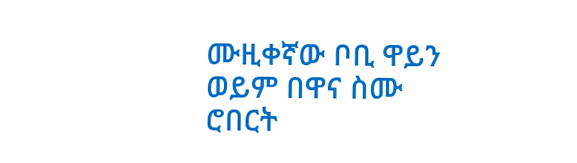ሙዚቀኛው ቦቢ ዋይን ወይም በዋና ስሙ ሮበርት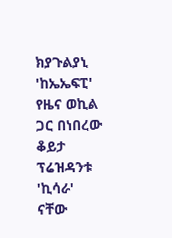ክያጉልያኒ 'ከኤኤፍፒ' የዜና ወኪል ጋር በነበረው ቆይታ ፕሬዝዳንቱ 'ኪሳራ' ናቸው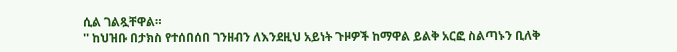ሲል ገልጿቸዋል።
'' ከህዝቡ በታክስ የተሰበሰበ ገንዘብን ለእንደዚህ አይነት ጉዞዎች ከማዋል ይልቅ አርፎ ስልጣኑን ቢለቅ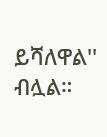ይሻለዋል'' ብሏል።